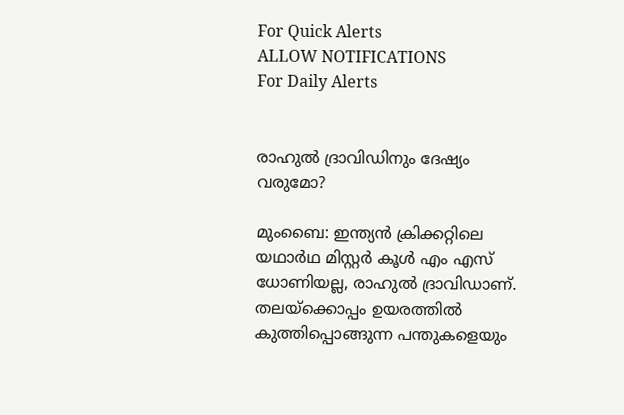For Quick Alerts
ALLOW NOTIFICATIONS
For Daily Alerts


രാഹുല്‍ ദ്രാവിഡിനും ദേഷ്യം വരുമോ?

മുംബൈ: ഇന്ത്യന്‍ ക്രിക്കറ്റിലെ യഥാര്‍ഥ മിസ്റ്റര്‍ കൂള്‍ എം എസ് ധോണിയല്ല, രാഹുല്‍ ദ്രാവിഡാണ്. തലയ്‌ക്കൊപ്പം ഉയരത്തില്‍ കുത്തിപ്പൊങ്ങുന്ന പന്തുകളെയും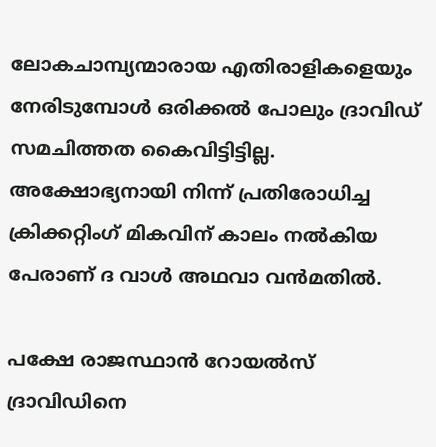ലോകചാമ്പ്യന്മാരായ എതിരാളികളെയും നേരിടുമ്പോള്‍ ഒരിക്കല്‍ പോലും ദ്രാവിഡ് സമചിത്തത കൈവിട്ടിട്ടില്ല. അക്ഷോഭ്യനായി നിന്ന് പ്രതിരോധിച്ച ക്രിക്കറ്റിംഗ് മികവിന് കാലം നല്‍കിയ പേരാണ് ദ വാള്‍ അഥവാ വന്‍മതില്‍.

പക്ഷേ രാജസ്ഥാന്‍ റോയല്‍സ് ദ്രാവിഡിനെ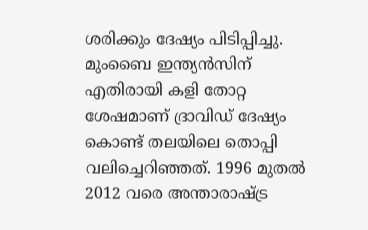ശരിക്കും ദേഷ്യം പിടിപ്പിച്ചു. മുംബൈ ഇന്ത്യന്‍സിന് എതിരായി കളി തോറ്റ ശേഷമാണ് ദ്രാവിഡ് ദേഷ്യം കൊണ്ട് തലയിലെ തൊപ്പി വലിച്ചെറിഞ്ഞത്. 1996 മുതല്‍ 2012 വരെ അന്താരാഷ്ട്ര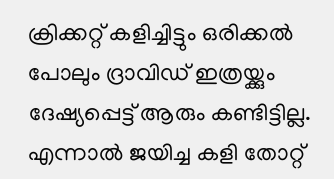ക്രിക്കറ്റ് കളിച്ചിട്ടും ഒരിക്കല്‍ പോലും ദ്രാവിഡ് ഇത്രയ്ക്കും ദേഷ്യപ്പെട്ട് ആരും കണ്ടിട്ടില്ല. എന്നാല്‍ ജയിച്ച കളി തോറ്റ്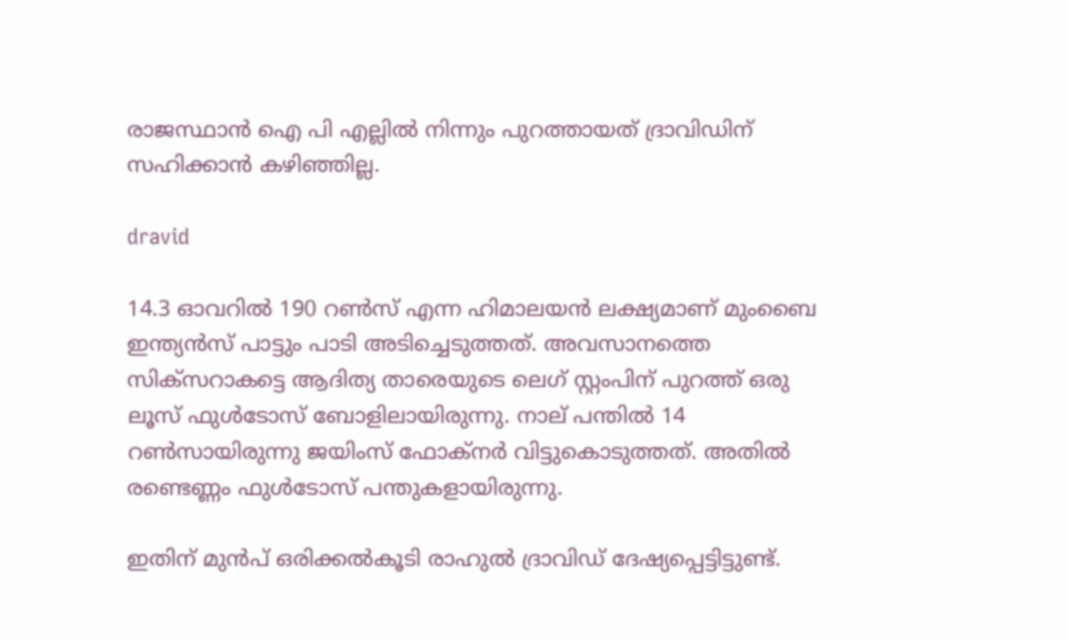രാജസ്ഥാന്‍ ഐ പി എല്ലില്‍ നിന്നും പുറത്തായത് ദ്രാവിഡിന് സഹിക്കാന്‍ കഴിഞ്ഞില്ല.

dravid

14.3 ഓവറില്‍ 190 റണ്‍സ് എന്ന ഹിമാലയന്‍ ലക്ഷ്യമാണ് മുംബൈ ഇന്ത്യന്‍സ് പാട്ടും പാടി അടിച്ചെടുത്തത്. അവസാനത്തെ സിക്‌സറാകട്ടെ ആദിത്യ താരെയുടെ ലെഗ് സ്റ്റംപിന് പുറത്ത് ഒരു ലൂസ് ഫുള്‍ടോസ് ബോളിലായിരുന്നു. നാല് പന്തില്‍ 14 റണ്‍സായിരുന്നു ജയിംസ് ഫോക്‌നര്‍ വിട്ടുകൊടുത്തത്. അതില്‍ രണ്ടെണ്ണം ഫുള്‍ടോസ് പന്തുകളായിരുന്നു.

ഇതിന് മുന്‍പ് ഒരിക്കല്‍കൂടി രാഹുല്‍ ദ്രാവിഡ് ദേഷ്യപ്പെട്ടിട്ടുണ്ട്.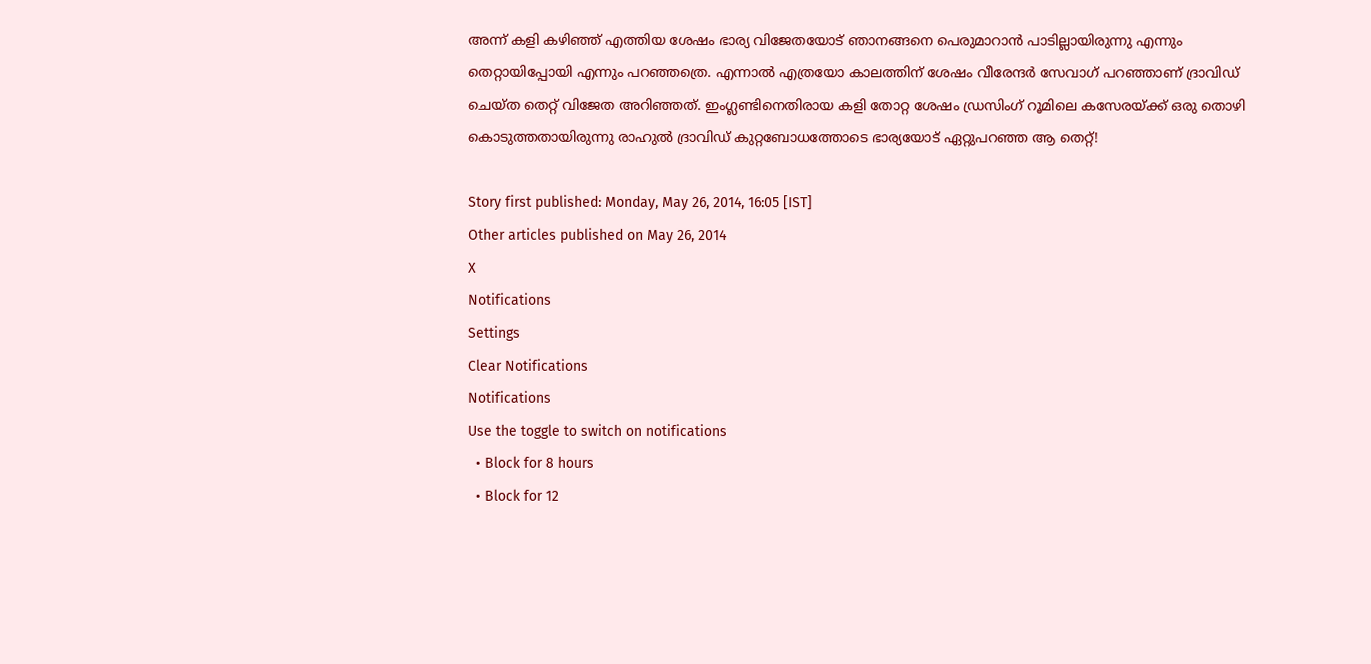അന്ന് കളി കഴിഞ്ഞ് എത്തിയ ശേഷം ഭാര്യ വിജേതയോട് ഞാനങ്ങനെ പെരുമാറാന്‍ പാടില്ലായിരുന്നു എന്നും തെറ്റായിപ്പോയി എന്നും പറഞ്ഞത്രെ. എന്നാല്‍ എത്രയോ കാലത്തിന് ശേഷം വീരേന്ദര്‍ സേവാഗ് പറഞ്ഞാണ് ദ്രാവിഡ് ചെയ്ത തെറ്റ് വിജേത അറിഞ്ഞത്. ഇംഗ്ലണ്ടിനെതിരായ കളി തോറ്റ ശേഷം ഡ്രസിംഗ് റൂമിലെ കസേരയ്ക്ക് ഒരു തൊഴി കൊടുത്തതായിരുന്നു രാഹുല്‍ ദ്രാവിഡ് കുറ്റബോധത്തോടെ ഭാര്യയോട് ഏറ്റുപറഞ്ഞ ആ തെറ്റ്!

Story first published: Monday, May 26, 2014, 16:05 [IST]
Other articles published on May 26, 2014
X
Notifications
Settings
Clear Notifications
Notifications
Use the toggle to switch on notifications
  • Block for 8 hours
  • Block for 12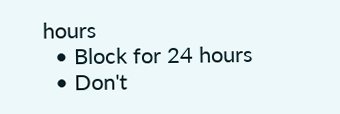hours
  • Block for 24 hours
  • Don't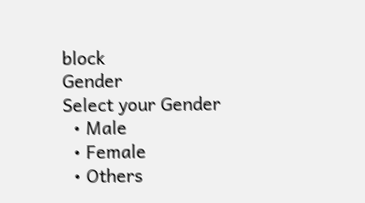block
Gender
Select your Gender
  • Male
  • Female
  • Others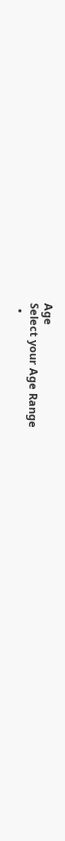Age
Select your Age Range
  •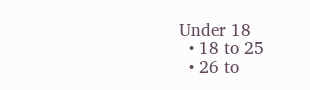Under 18
  • 18 to 25
  • 26 to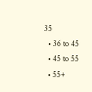35
  • 36 to 45
  • 45 to 55
  • 55+